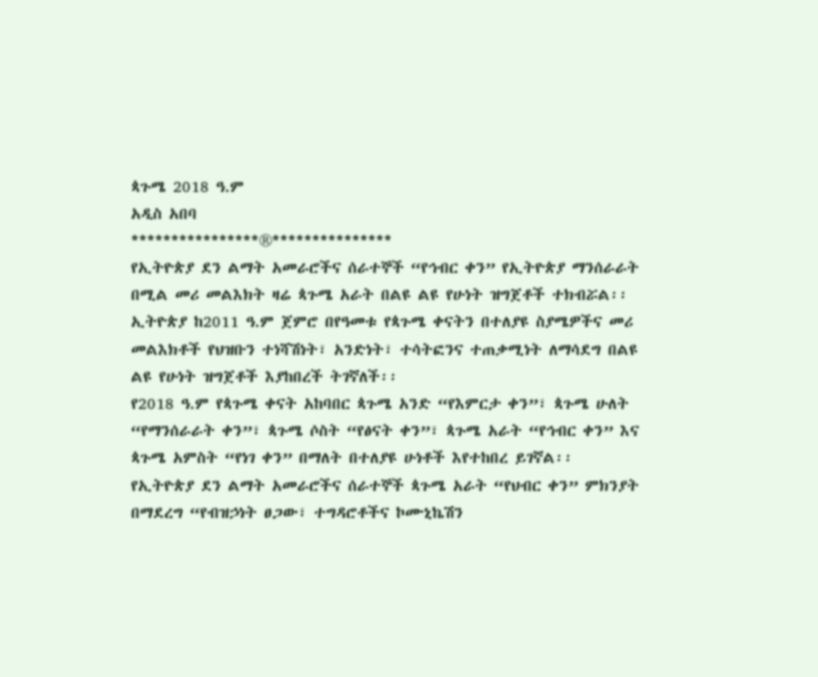ጳጉሜ 2018 ዓ.ም
አዲስ አበባ
****************®***************
የኢትዮጵያ ደን ልማት አመራሮችና ሰራተኞች “የኅብር ቀን” የኢትዮጵያ ማንሰራራት በሚል መሪ መልእክት ዛሬ ጳጉሜ አራት በልዩ ልዩ የሁነት ዝግጀቶች ተክብሯል፡፡
ኢትዮጵያ ከ2011 ዓ.ም ጀምሮ በየዓመቱ የጳጉሜ ቀናትን በተለያዩ ስያሜዎችና መሪ መልእክቶች የህዝቡን ተነሻሽነት፣ አንድነት፣ ተሳትፎንና ተጠቃሚነት ለማሳደግ በልዩ ልዩ የሁነት ዝግጀቶች እያከበረች ትገኛለች፡፡
የ2018 ዓ.ም የጳጉሜ ቀናት አከባበር ጳጉሜ አንድ “የእምርታ ቀን”፣ ጳጉሜ ሁለት “የማንሰራራት ቀን”፣ ጳጉሜ ሶስት “የፅናት ቀን”፣ ጳጉሜ አራት “የኅብር ቀን” እና ጳጉሜ አምስት “የነገ ቀን” በማለት በተለያዩ ሁነቶች እየተከበረ ይገኛል፡፡
የኢትዮጵያ ደን ልማት አመራሮችና ሰራተኞች ጳጉሜ አራት “የህብር ቀን” ምክንያት በማደረግ “የብዝኃነት ፀጋው፣ ተግዳሮቶችና ኮሙኒኬሽን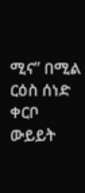ሚና” በሚል ርዕስ ሰነድ ቀርቦ ውይይት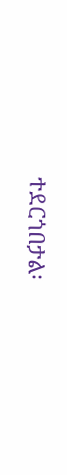ተደርጎበታል፡